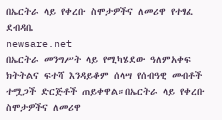በኤርትራ ላይ የቀረቡ ስሞታዎችና ለመሪዋ የተፃፈ ደብዳቤ
newsare.net
በኤርትራ መንግሥት ላይ የሚካሄደው ዓለምአቀፍ ክትትልና ፍተሻ እንዳይቆም ሰላሣ የሰብዓዊ መብቶች ተሟጋች ድርጅቶች ጠይቀዋል።በኤርትራ ላይ የቀረቡ ስሞታዎችና ለመሪዋ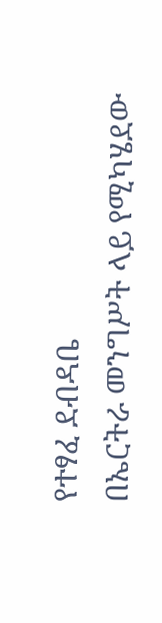የተፃፈ ደብዳቤ
በኤርትራ መንግሥት ላይ የሚካሄደው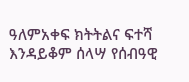ዓለምአቀፍ ክትትልና ፍተሻ እንዳይቆም ሰላሣ የሰብዓዊ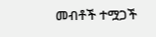መብቶች ተሟጋች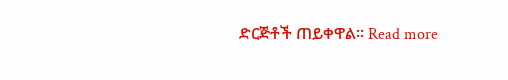ድርጅቶች ጠይቀዋል። Read more